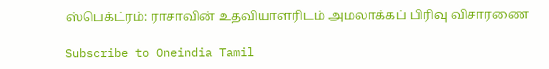ஸ்பெக்ட்ரம்: ராசாவின் உதவியாளரிடம் அமலாக்கப் பிரிவு விசாரணை

Subscribe to Oneindia Tamil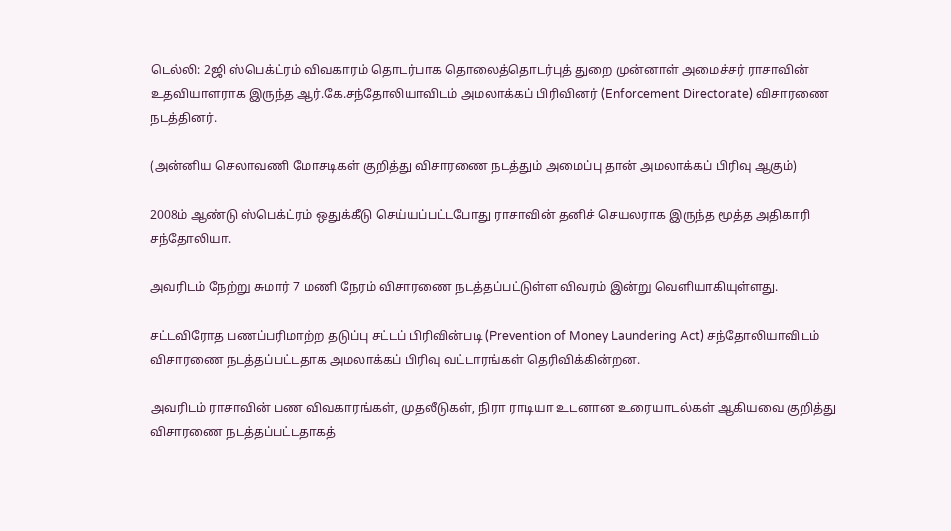டெல்லி: 2ஜி ஸ்பெக்ட்ரம் விவகாரம் தொடர்பாக தொலைத்தொடர்புத் துறை முன்னாள் அமைச்சர் ராசாவின் உதவியாளராக இருந்த ஆர்.கே.சந்தோலியாவிடம் அமலாக்கப் பிரிவினர் (Enforcement Directorate) விசாரணை நடத்தினர்.

(அன்னிய செலாவணி மோசடிகள் குறித்து விசாரணை நடத்தும் அமைப்பு தான் அமலாக்கப் பிரிவு ஆகும்)

2008ம் ஆண்டு ஸ்பெக்ட்ரம் ஒதுக்கீடு செய்யப்பட்டபோது ராசாவின் தனிச் செயலராக இருந்த மூத்த அதிகாரி சந்தோலியா.

அவரிடம் நேற்று சுமார் 7 மணி நேரம் விசாரணை நடத்தப்பட்டுள்ள விவரம் இன்று வெளியாகியுள்ளது.

சட்டவிரோத பணப்பரிமாற்ற தடுப்பு சட்டப் பிரிவின்படி (Prevention of Money Laundering Act) சந்தோலியாவிடம் விசாரணை நடத்தப்பட்டதாக அமலாக்கப் பிரிவு வட்டாரங்கள் தெரிவிக்கின்றன.

அவரிடம் ராசாவின் பண விவகாரங்கள், முதலீடுகள், நிரா ராடியா உடனான உரையாடல்கள் ஆகியவை குறித்து விசாரணை நடத்தப்பட்டதாகத்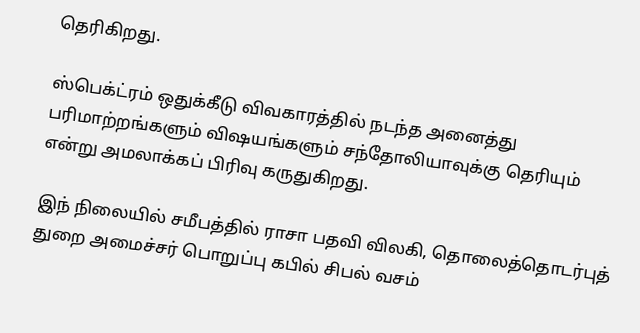தெரிகிறது.

ஸ்பெக்ட்ரம் ஒதுக்கீடு விவகாரத்தில் நடந்த அனைத்து பரிமாற்றங்களும் விஷயங்களும் சந்தோலியாவுக்கு தெரியும் என்று அமலாக்கப் பிரிவு கருதுகிறது.

இந் நிலையில் சமீபத்தில் ராசா பதவி விலகி, தொலைத்தொடர்புத் துறை அமைச்சர் பொறுப்பு கபில் சிபல் வசம்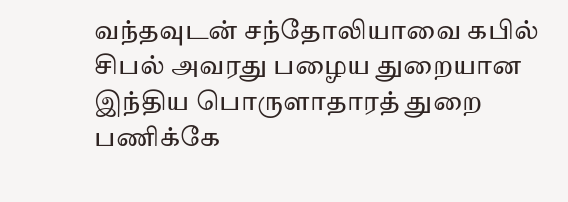வந்தவுடன் சந்தோலியாவை கபில் சிபல் அவரது பழைய துறையான இந்திய பொருளாதாரத் துறை பணிக்கே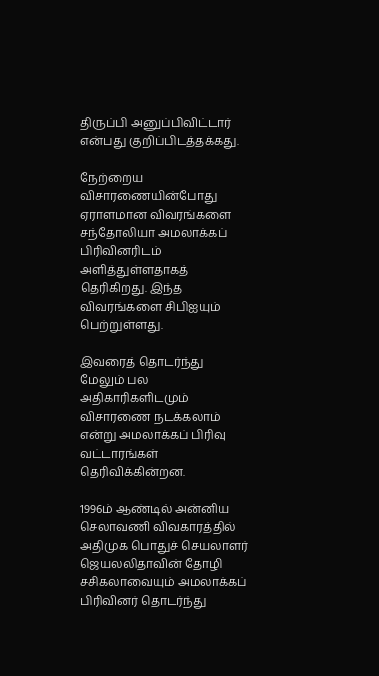திருப்பி அனுப்பிவிட்டார் என்பது குறிப்பிடத்தக்கது.

நேற்றைய விசாரணையின்போது ஏராளமான விவரங்களை சந்தோலியா அமலாக்கப் பிரிவினரிடம் அளித்துள்ளதாகத் தெரிகிறது. இந்த விவரங்களை சிபிஐயும் பெற்றுள்ளது.

இவரைத் தொடர்ந்து மேலும் பல அதிகாரிகளிடமும் விசாரணை நடக்கலாம் என்று அமலாக்கப் பிரிவு வட்டாரங்கள் தெரிவிக்கின்றன.

1996ம் ஆண்டில் அன்னிய செலாவணி விவகாரத்தில் அதிமுக பொதுச் செயலாளர் ஜெயலலிதாவின் தோழி சசிகலாவையும் அமலாக்கப் பிரிவினர் தொடர்ந்து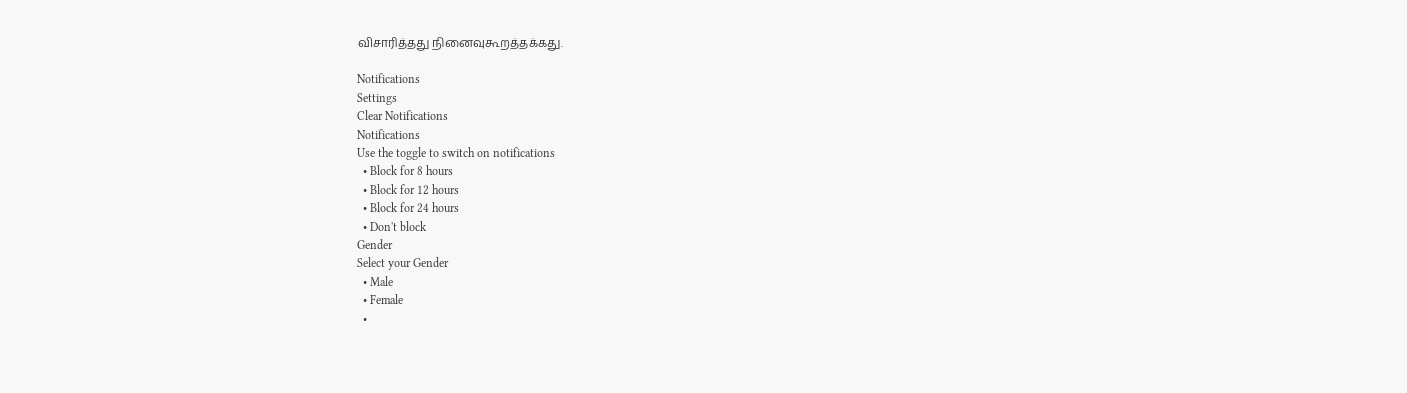விசாரித்தது நினைவுகூறத்தக்கது.

Notifications
Settings
Clear Notifications
Notifications
Use the toggle to switch on notifications
  • Block for 8 hours
  • Block for 12 hours
  • Block for 24 hours
  • Don't block
Gender
Select your Gender
  • Male
  • Female
  •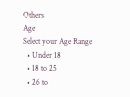Others
Age
Select your Age Range
  • Under 18
  • 18 to 25
  • 26 to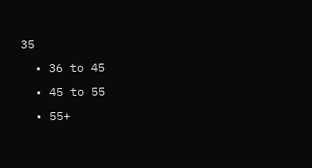35
  • 36 to 45
  • 45 to 55
  • 55+